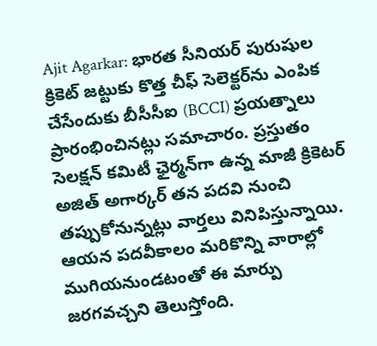Ajit Agarkar: భారత సీనియర్ పురుషుల క్రికెట్ జట్టుకు కొత్త చీఫ్ సెలెక్టర్‌ను ఎంపిక చేసేందుకు బీసీసీఐ (BCCI) ప్రయత్నాలు ప్రారంభించినట్లు సమాచారం. ప్రస్తుతం సెలక్షన్ కమిటీ ఛైర్మన్‌గా ఉన్న మాజీ క్రికెటర్ అజిత్ అగార్కర్ తన పదవి నుంచి తప్పుకోనున్నట్లు వార్తలు వినిపిస్తున్నాయి. ఆయన పదవీకాలం మరికొన్ని వారాల్లో ముగియనుండటంతో ఈ మార్పు జరగవచ్చని తెలుస్తోంది.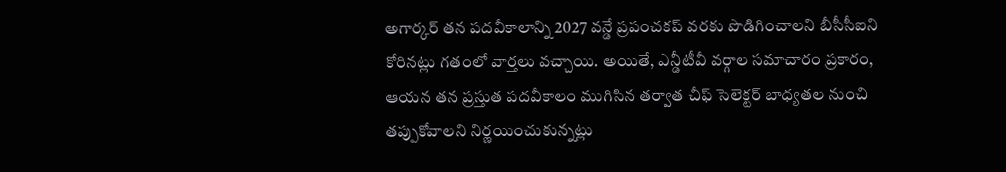అగార్కర్ తన పదవీకాలాన్ని 2027 వన్డే ప్రపంచకప్ వరకు పొడిగించాలని బీసీసీఐని కోరినట్లు గతంలో వార్తలు వచ్చాయి. అయితే, ఎన్డీటీవీ వర్గాల సమాచారం ప్రకారం, ఆయన తన ప్రస్తుత పదవీకాలం ముగిసిన తర్వాత చీఫ్ సెలెక్టర్ బాధ్యతల నుంచి తప్పుకోవాలని నిర్ణయించుకున్నట్లు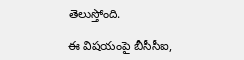తెలుస్తోంది.

ఈ విషయంపై బీసీసీఐ,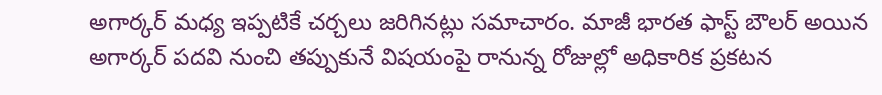అగార్కర్ మధ్య ఇప్పటికే చర్చలు జరిగినట్లు సమాచారం. మాజీ భారత ఫాస్ట్ బౌలర్ అయిన అగార్కర్ పదవి నుంచి తప్పుకునే విషయంపై రానున్న రోజుల్లో అధికారిక ప్రకటన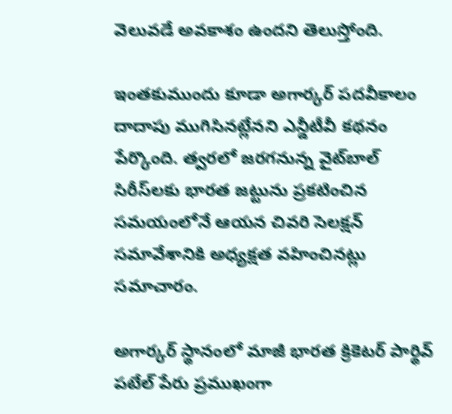వెలువడే అవకాశం ఉందని తెలుస్తోంది.

ఇంతకుముందు కూడా అగార్కర్ పదవీకాలం దాదాపు ముగిసినట్లేనని ఎన్డీటీవీ కథనం పేర్కొంది. త్వరలో జరగనున్న వైట్‌బాల్ సిరీస్‌లకు భారత జట్టును ప్రకటించిన సమయంలోనే ఆయన చివరి సెలక్షన్ సమావేశానికి అధ్యక్షత వహించినట్లు సమాచారం.

అగార్కర్ స్థానంలో మాజీ భారత క్రికెటర్ పార్థివ్ పటేల్ పేరు ప్రముఖంగా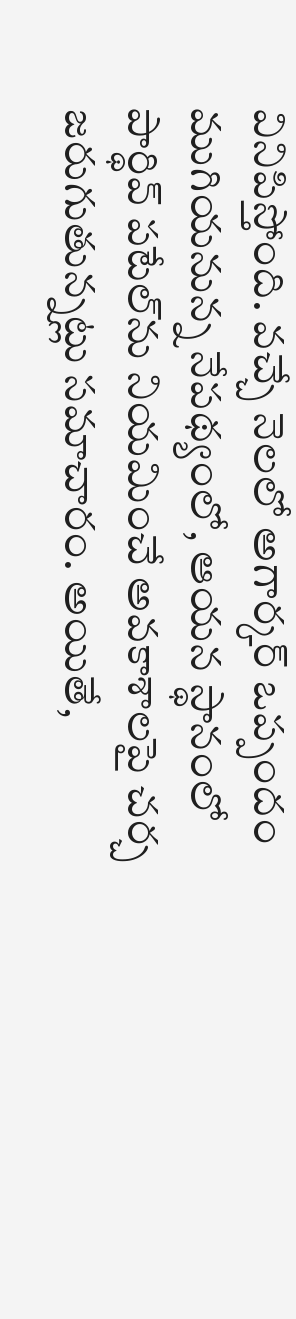వినిపిస్తోంది. వచ్చే నెలలో అగార్కర్ ఒప్పందం ముగియనున్న నేపథ్యంలో, ఆయన స్థానంలో పార్థివ్ పటేల్‌ను నియమించే అవకాశాలపై చర్చ జరుగుతున్నట్లు సమాచారం. అయితే,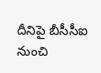దీనిపై బీసీసీఐ నుంచి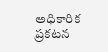అధికారిక ప్రకటన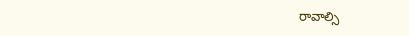రావాల్సి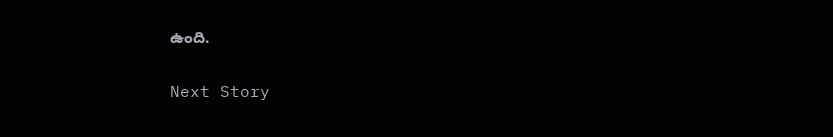ఉంది.

Next Story